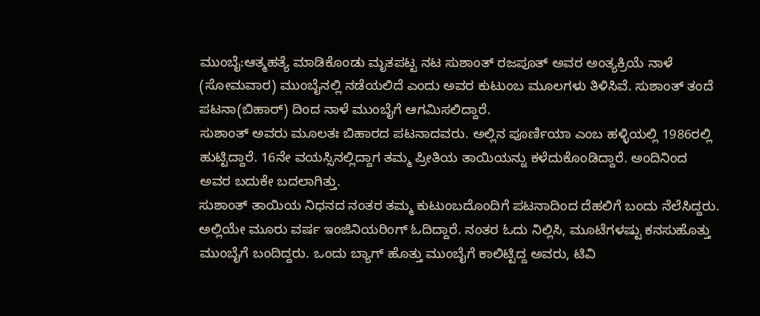ಮುಂಬೈ:ಆತ್ಮಹತ್ಯೆ ಮಾಡಿಕೊಂಡು ಮೃತಪಟ್ಟ ನಟ ಸುಶಾಂತ್ ರಜಪೂತ್ ಅವರ ಅಂತ್ಯಕ್ರಿಯೆ ನಾಳೆ (ಸೋಮವಾರ) ಮುಂಬೈನಲ್ಲಿ ನಡೆಯಲಿದೆ ಎಂದು ಅವರ ಕುಟುಂಬ ಮೂಲಗಳು ತಿಳಿಸಿವೆ. ಸುಶಾಂತ್ ತಂದೆ ಪಟನಾ(ಬಿಹಾರ್) ದಿಂದ ನಾಳೆ ಮುಂಬೈಗೆ ಆಗಮಿಸಲಿದ್ದಾರೆ.
ಸುಶಾಂತ್ ಅವರು ಮೂಲತಃ ಬಿಹಾರದ ಪಟನಾದವರು. ಅಲ್ಲಿನ ಪೂರ್ಣಿಯಾ ಎಂಬ ಹಳ್ಳಿಯಲ್ಲಿ 1986ರಲ್ಲಿ ಹುಟ್ಟಿದ್ದಾರೆ. 16ನೇ ವಯಸ್ಸಿನಲ್ಲಿದ್ದಾಗ ತಮ್ಮ ಪ್ರೀತಿಯ ತಾಯಿಯನ್ನು ಕಳೆದುಕೊಂಡಿದ್ದಾರೆ. ಅಂದಿನಿಂದ ಅವರ ಬದುಕೇ ಬದಲಾಗಿತ್ತು.
ಸುಶಾಂತ್ ತಾಯಿಯ ನಿಧನದ ನಂತರ ತಮ್ಮ ಕುಟುಂಬದೊಂದಿಗೆ ಪಟನಾದಿಂದ ದೆಹಲಿಗೆ ಬಂದು ನೆಲೆಸಿದ್ದರು. ಅಲ್ಲಿಯೇ ಮೂರು ವರ್ಷ ಇಂಜಿನಿಯರಿಂಗ್ ಓದಿದ್ದಾರೆ. ನಂತರ ಓದು ನಿಲ್ಲಿಸಿ, ಮೂಟೆಗಳಷ್ಟು ಕನಸುಹೊತ್ತು ಮುಂಬೈಗೆ ಬಂದಿದ್ದರು. ಒಂದು ಬ್ಯಾಗ್ ಹೊತ್ತು ಮುಂಬೈಗೆ ಕಾಲಿಟ್ಟಿದ್ದ ಅವರು, ಟಿವಿ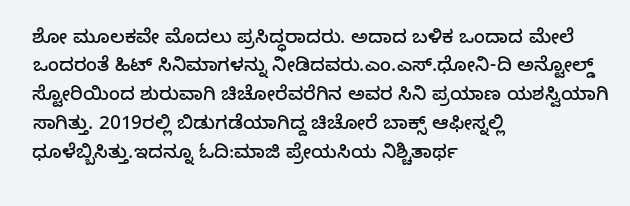ಶೋ ಮೂಲಕವೇ ಮೊದಲು ಪ್ರಸಿದ್ಧರಾದರು. ಅದಾದ ಬಳಿಕ ಒಂದಾದ ಮೇಲೆ ಒಂದರಂತೆ ಹಿಟ್ ಸಿನಿಮಾಗಳನ್ನು ನೀಡಿದವರು.ಎಂ.ಎಸ್.ಧೋನಿ-ದಿ ಅನ್ಟೋಲ್ಡ್ ಸ್ಟೋರಿಯಿಂದ ಶುರುವಾಗಿ ಚಿಚೋರೆವರೆಗಿನ ಅವರ ಸಿನಿ ಪ್ರಯಾಣ ಯಶಸ್ವಿಯಾಗಿ ಸಾಗಿತ್ತು. 2019ರಲ್ಲಿ ಬಿಡುಗಡೆಯಾಗಿದ್ದ ಚಿಚೋರೆ ಬಾಕ್ಸ್ ಆಫೀಸ್ನಲ್ಲಿ ಧೂಳೆಬ್ಬಿಸಿತ್ತು.ಇದನ್ನೂ ಓದಿ:ಮಾಜಿ ಪ್ರೇಯಸಿಯ ನಿಶ್ಚಿತಾರ್ಥ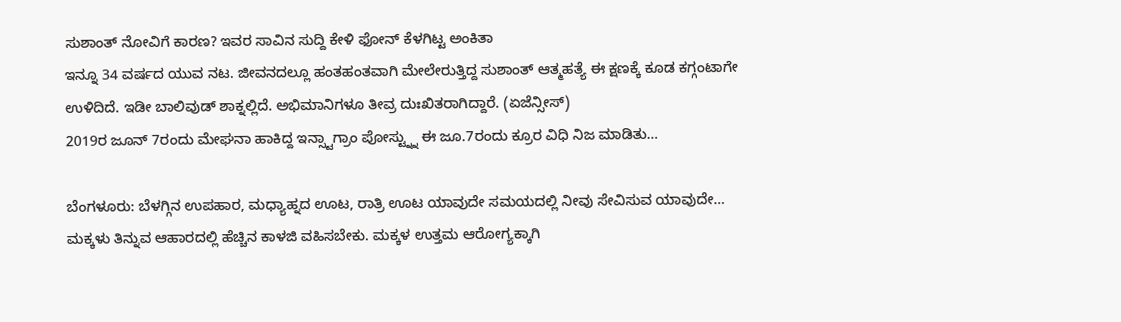ಸುಶಾಂತ್ ನೋವಿಗೆ ಕಾರಣ? ಇವರ ಸಾವಿನ ಸುದ್ದಿ ಕೇಳಿ ಫೋನ್ ಕೆಳಗಿಟ್ಟ ಅಂಕಿತಾ
ಇನ್ನೂ 34 ವರ್ಷದ ಯುವ ನಟ. ಜೀವನದಲ್ಲೂ ಹಂತಹಂತವಾಗಿ ಮೇಲೇರುತ್ತಿದ್ದ ಸುಶಾಂತ್ ಆತ್ಮಹತ್ಯೆ ಈ ಕ್ಷಣಕ್ಕೆ ಕೂಡ ಕಗ್ಗಂಟಾಗೇ ಉಳಿದಿದೆ. ಇಡೀ ಬಾಲಿವುಡ್ ಶಾಕ್ನಲ್ಲಿದೆ. ಅಭಿಮಾನಿಗಳೂ ತೀವ್ರ ದುಃಖಿತರಾಗಿದ್ದಾರೆ. (ಏಜೆನ್ಸೀಸ್)
2019ರ ಜೂನ್ 7ರಂದು ಮೇಘನಾ ಹಾಕಿದ್ದ ಇನ್ಸ್ಟಾಗ್ರಾಂ ಪೋಸ್ಟ್ನ್ನು ಈ ಜೂ.7ರಂದು ಕ್ರೂರ ವಿಧಿ ನಿಜ ಮಾಡಿತು…

ಬೆಂಗಳೂರು: ಬೆಳಗ್ಗಿನ ಉಪಹಾರ, ಮಧ್ಯಾಹ್ನದ ಊಟ, ರಾತ್ರಿ ಊಟ ಯಾವುದೇ ಸಮಯದಲ್ಲಿ ನೀವು ಸೇವಿಸುವ ಯಾವುದೇ…
ಮಕ್ಕಳು ತಿನ್ನುವ ಆಹಾರದಲ್ಲಿ ಹೆಚ್ಚಿನ ಕಾಳಜಿ ವಹಿಸಬೇಕು. ಮಕ್ಕಳ ಉತ್ತಮ ಆರೋಗ್ಯಕ್ಕಾಗಿ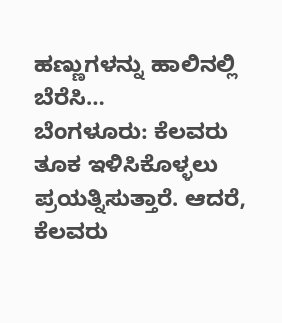ಹಣ್ಣುಗಳನ್ನು ಹಾಲಿನಲ್ಲಿ ಬೆರೆಸಿ…
ಬೆಂಗಳೂರು: ಕೆಲವರು ತೂಕ ಇಳಿಸಿಕೊಳ್ಳಲು ಪ್ರಯತ್ನಿಸುತ್ತಾರೆ. ಆದರೆ, ಕೆಲವರು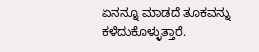ಏನನ್ನೂ ಮಾಡದೆ ತೂಕವನ್ನು ಕಳೆದುಕೊಳ್ಳುತ್ತಾರೆ.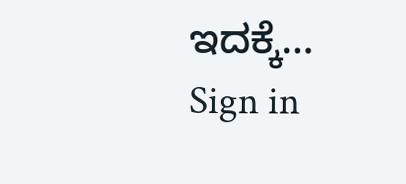ಇದಕ್ಕೆ…
Sign in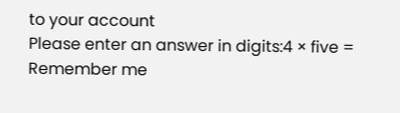to your account
Please enter an answer in digits:4 × five =
Remember me